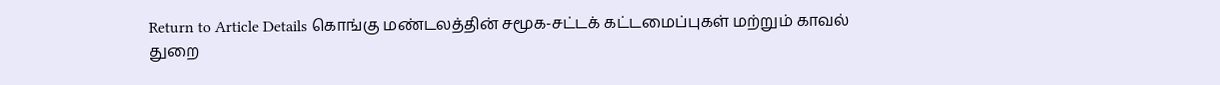Return to Article Details கொங்கு மண்டலத்தின் சமூக-சட்டக் கட்டமைப்புகள் மற்றும் காவல் துறை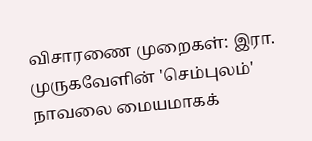விசாரணை முறைகள்: இரா. முருகவேளின் 'செம்புலம்' நாவலை மையமாகக்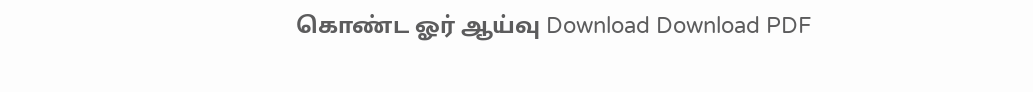கொண்ட ஓர் ஆய்வு Download Download PDF